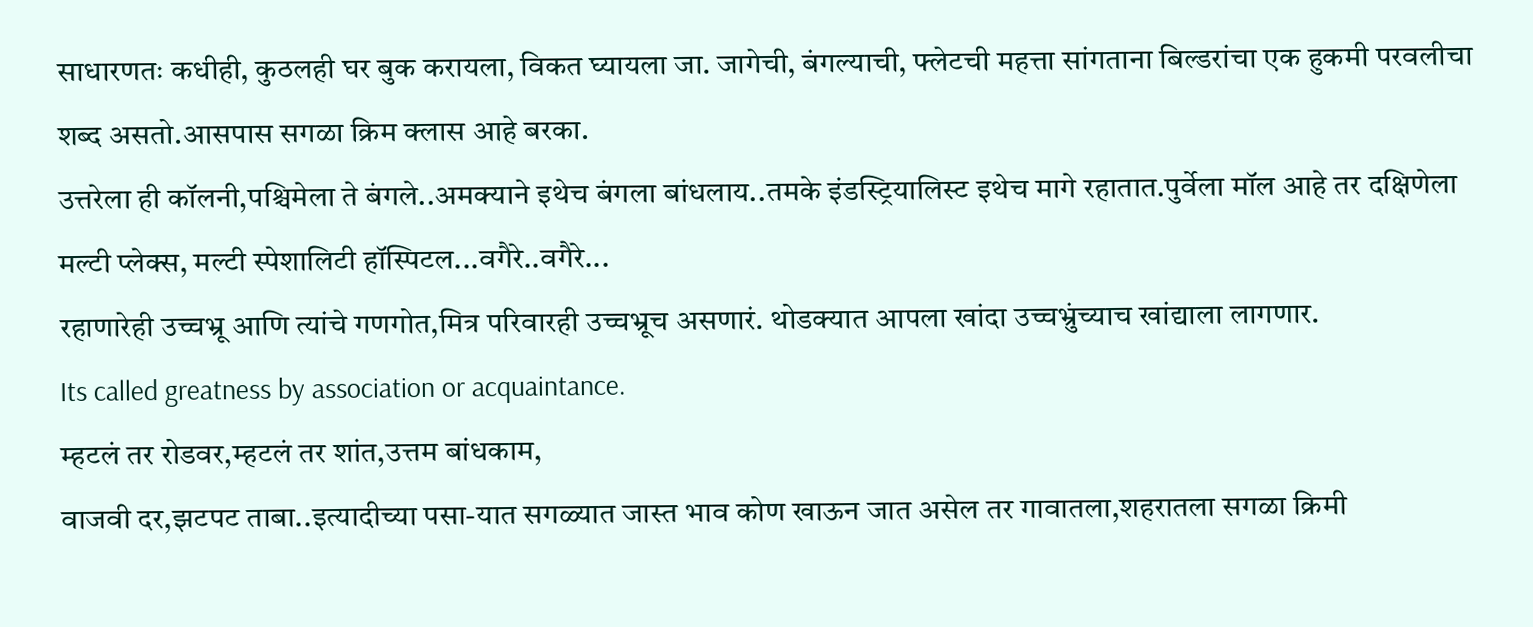साधारणतः कधीही, कुठलही घर बुक करायला, विकत घ्यायला जा. जागेची, बंगल्याची, फ्लेटची महत्ता सांगताना बिल्डरांचा एक हुकमी परवलीचा शब्द असतो.आसपास सगळा क्रिम क्लास आहे बरका.
उत्तरेला ही कॉलनी,पश्चिमेला ते बंगले..अमक्याने इथेच बंगला बांधलाय..तमके इंडस्ट्रियालिस्ट इथेच मागे रहातात.पुर्वेला मॉल आहे तर दक्षिणेला मल्टी प्लेक्स, मल्टी स्पेशालिटी हॉस्पिटल...वगैरे..वगैरे...
रहाणारेही उच्चभ्रू आणि त्यांचे गणगोत,मित्र परिवारही उच्चभ्रूच असणारं. थोडक्यात आपला खांदा उच्चभ्रुंच्याच खांद्याला लागणार.
Its called greatness by association or acquaintance.
म्हटलं तर रोडवर,म्हटलं तर शांत,उत्तम बांधकाम,
वाजवी दर,झटपट ताबा..इत्यादीच्या पसा-यात सगळ्यात जास्त भाव कोण खाऊन जात असेल तर गावातला,शहरातला सगळा क्रिमी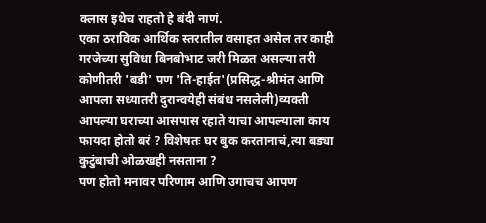क्लास इथेच राहतो हे बंदी नाणं.
एका ठराविक आर्थिक स्तरातील वसाहत असेल तर काही गरजेच्या सुविधा बिनबोभाट जरी मिळत असल्या तरी कोणीतरी 'बडी' पण 'ति-हाईत'(प्रसिद्ध-श्रीमंत आणि आपला सध्यातरी दुरान्वयेही संबंध नसलेली)व्यक्ती आपल्या घराच्या आसपास रहाते याचा आपल्याला काय फायदा होतो बरं ? विशेषतः घर बुक करतानाचं,त्या बड्या कुटुंबाची ओळखही नसताना ?
पण होतो मनावर परिणाम आणि उगाचच आपण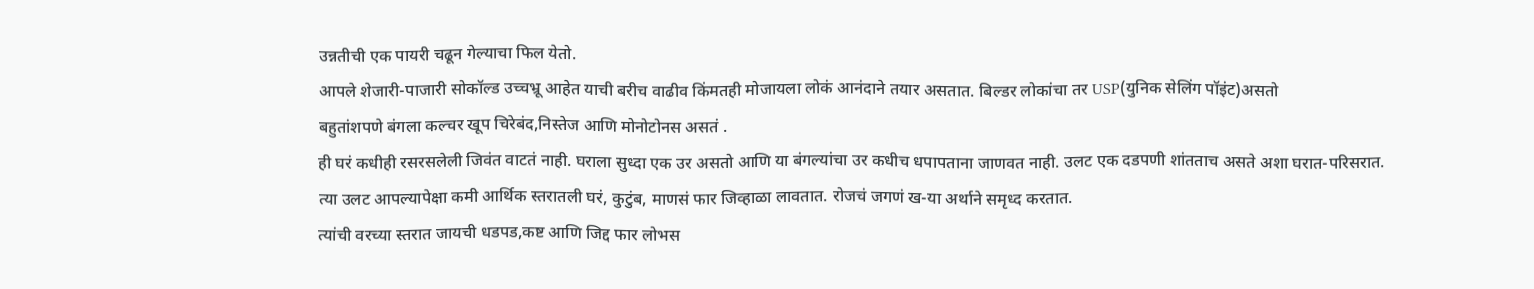उन्नतीची एक पायरी चढून गेल्याचा फिल येतो.
आपले शेजारी-पाजारी सोकॉल्ड उच्चभ्रू आहेत याची बरीच वाढीव किंमतही मोजायला लोकं आनंदाने तयार असतात. बिल्डर लोकांचा तर USP(युनिक सेलिंग पॉइंट)असतो
बहुतांशपणे बंगला कल्चर खूप चिरेबंद,निस्तेज आणि मोनोटोनस असतं .
ही घरं कधीही रसरसलेली जिवंत वाटतं नाही. घराला सुध्दा एक उर असतो आणि या बंगल्यांचा उर कधीच धपापताना जाणवत नाही. उलट एक दडपणी शांतताच असते अशा घरात-परिसरात.
त्या उलट आपल्यापेक्षा कमी आर्थिक स्तरातली घरं, कुटुंब, माणसं फार जिव्हाळा लावतात. रोजचं जगणं ख-या अर्थाने समृध्द करतात.
त्यांची वरच्या स्तरात जायची धडपड,कष्ट आणि जिद्द फार लोभस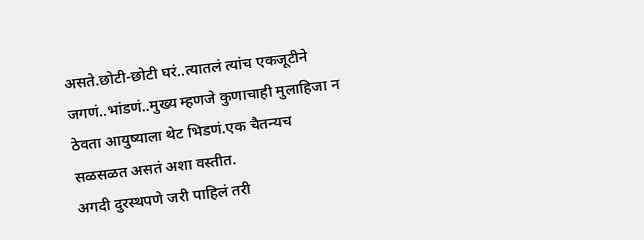असते.छोटी-छोटी घरं..त्यातलं त्यांच एकजूटीने जगणं..भांडणं..मुख्य म्हणजे कुणाचाही मुलाहिजा न ठेवता आयुष्याला थेट भिडणं.एक चैतन्यच सळसळत असतं अशा वस्तीत.
अगदी दुरस्थपणे जरी पाहिलं तरी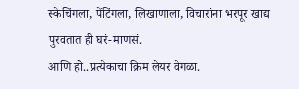स्केचिंगला, पेंटिंगला, लिखाणाला, विचारांना भरपूर खाद्य पुरवतात ही घरं-माणसं.
आणि हो..प्रत्येकाचा क्रिम लेयर वेगळा.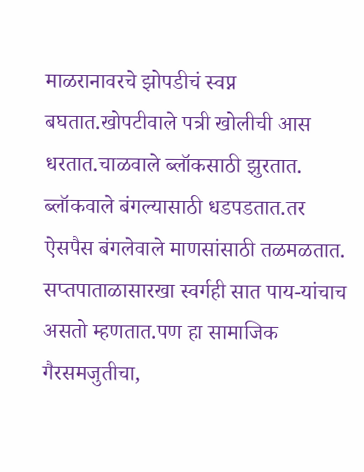माळरानावरचे झोपडीचं स्वप्न बघतात.खोपटीवाले पत्री खोलीची आस धरतात.चाळवाले ब्लॉकसाठी झुरतात. ब्लॉकवाले बंगल्यासाठी धडपडतात.तर ऐसपैस बंगलेवाले माणसांसाठी तळमळतात.
सप्तपाताळासारखा स्वर्गही सात पाय-यांचाच असतो म्हणतात.पण हा सामाजिक गैरसमजुतीचा,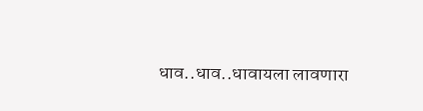धाव..धाव..धावायला लावणारा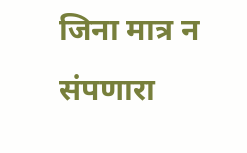जिना मात्र न संपणारा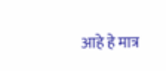आहे हे मात्र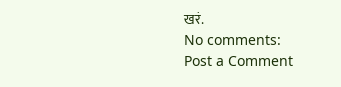खरं.
No comments:
Post a Comment